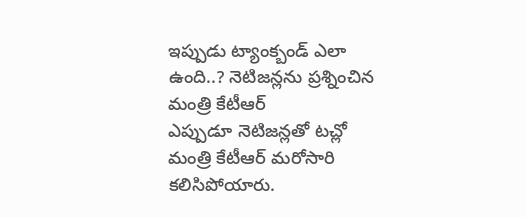ఇప్పుడు ట్యాంక్బండ్ ఎలా ఉంది..? నెటిజన్లను ప్రశ్నించిన మంత్రి కేటీఆర్
ఎప్పుడూ నెటిజన్లతో టచ్లో మంత్రి కేటీఆర్ మరోసారి కలిసిపోయారు.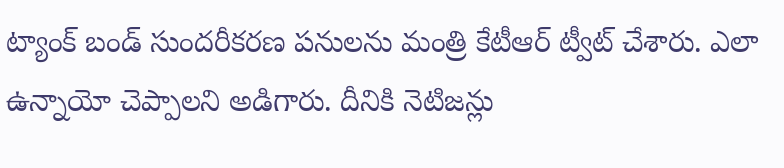ట్యాంక్ బండ్ సుందరీకరణ పనులను మంత్రి కేటీఆర్ ట్వీట్ చేశారు. ఎలా ఉన్నాయో చెప్పాలని అడిగారు. దీనికి నెటిజన్లు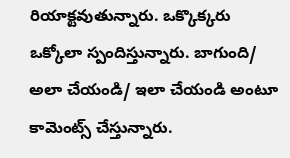రియాక్టవుతున్నారు. ఒక్కొక్కరు ఒక్కోలా స్పందిస్తున్నారు. బాగుంది/ అలా చేయండి/ ఇలా చేయండి అంటూ కామెంట్స్ చేస్తున్నారు.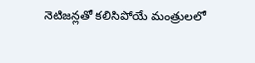నెటిజన్లతో కలిసిపోయే మంత్రులలో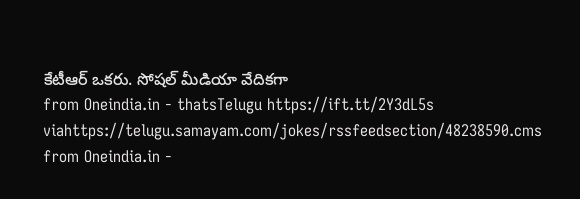కేటీఆర్ ఒకరు. సోషల్ మీడియా వేదికగా
from Oneindia.in - thatsTelugu https://ift.tt/2Y3dL5s
viahttps://telugu.samayam.com/jokes/rssfeedsection/48238590.cms
from Oneindia.in -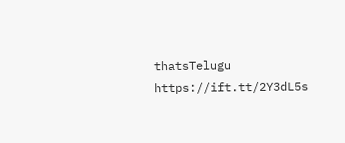thatsTelugu https://ift.tt/2Y3dL5s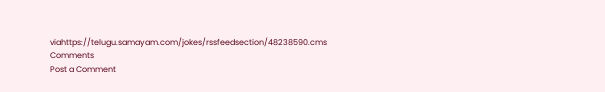viahttps://telugu.samayam.com/jokes/rssfeedsection/48238590.cms
Comments
Post a Comment